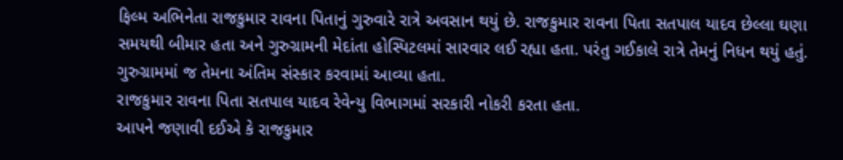ફિલ્મ અભિનેતા રાજકુમાર રાવના પિતાનું ગુરુવારે રાત્રે અવસાન થયું છે. રાજકુમાર રાવના પિતા સતપાલ યાદવ છેલ્લા ઘણા સમયથી બીમાર હતા અને ગુરુગ્રામની મેદાંતા હોસ્પિટલમાં સારવાર લઈ રહ્યા હતા. પરંતુ ગઈકાલે રાત્રે તેમનું નિધન થયું હતું. ગુરુગ્રામમાં જ તેમના અંતિમ સંસ્કાર કરવામાં આવ્યા હતા.
રાજકુમાર રાવના પિતા સતપાલ યાદવ રેવેન્યુ વિભાગમાં સરકારી નોકરી કરતા હતા.
આપને જણાવી દઈએ કે રાજકુમાર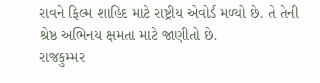રાવને ફિલ્મ શાહિદ માટે રાષ્ટ્રીય એવોર્ડ મળ્યો છે. તે તેની શ્રેષ્ઠ અભિનય ક્ષમતા માટે જાણીતો છે.
રાજકુમ્મર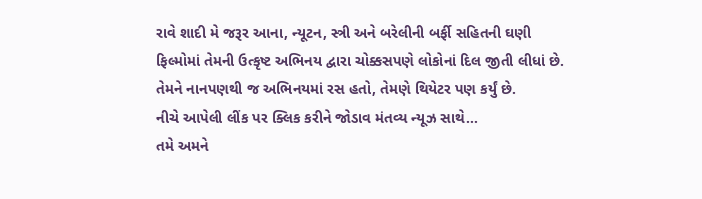રાવે શાદી મે જરૂર આના, ન્યૂટન, સ્ત્રી અને બરેલીની બર્ફી સહિતની ઘણી ફિલ્મોમાં તેમની ઉત્કૃષ્ટ અભિનય દ્વારા ચોક્કસપણે લોકોનાં દિલ જીતી લીધાં છે. તેમને નાનપણથી જ અભિનયમાં રસ હતો, તેમણે થિયેટર પણ કર્યું છે.
નીચે આપેલી લીંક પર ક્લિક કરીને જોડાવ મંતવ્ય ન્યૂઝ સાથે…
તમે અમને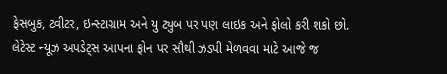ફેસબુક, ટ્વીટર, ઇન્સ્ટાગ્રામ અને યુ ટ્યુબ પર પણ લાઇક અને ફોલો કરી શકો છો.
લેટેસ્ટ ન્યૂઝ અપડેટ્સ આપના ફોન પર સૌથી ઝડપી મેળવવા માટે આજે જ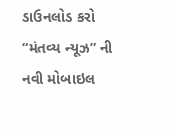ડાઉનલોડ કરો “મંતવ્ય ન્યૂઝ” ની નવી મોબાઇલ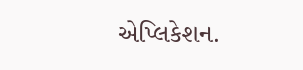એપ્લિકેશન.